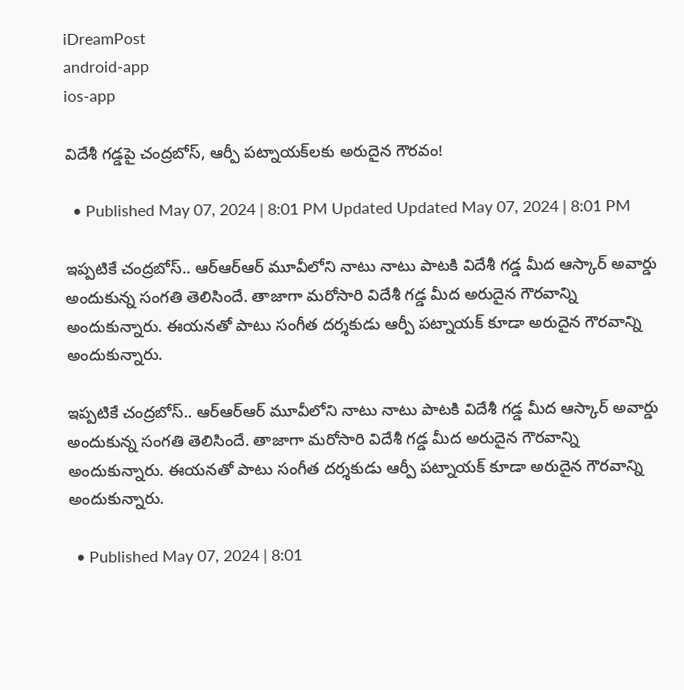iDreamPost
android-app
ios-app

విదేశీ గడ్డపై చంద్రబోస్, ఆర్పీ పట్నాయక్‌లకు అరుదైన గౌరవం!

  • Published May 07, 2024 | 8:01 PM Updated Updated May 07, 2024 | 8:01 PM

ఇప్పటికే చంద్రబోస్.. ఆర్ఆర్ఆర్ మూవీలోని నాటు నాటు పాటకి విదేశీ గడ్డ మీద ఆస్కార్ అవార్డు అందుకున్న సంగతి తెలిసిందే. తాజాగా మరోసారి విదేశీ గడ్డ మీద అరుదైన గౌరవాన్ని అందుకున్నారు. ఈయనతో పాటు సంగీత దర్శకుడు ఆర్పీ పట్నాయక్ కూడా అరుదైన గౌరవాన్ని అందుకున్నారు.

ఇప్పటికే చంద్రబోస్.. ఆర్ఆర్ఆర్ మూవీలోని నాటు నాటు పాటకి విదేశీ గడ్డ మీద ఆస్కార్ అవార్డు అందుకున్న సంగతి తెలిసిందే. తాజాగా మరోసారి విదేశీ గడ్డ మీద అరుదైన గౌరవాన్ని అందుకున్నారు. ఈయనతో పాటు సంగీత దర్శకుడు ఆర్పీ పట్నాయక్ కూడా అరుదైన గౌరవాన్ని అందుకున్నారు.

  • Published May 07, 2024 | 8:01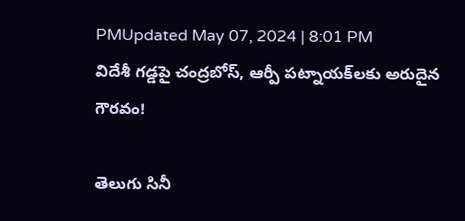PMUpdated May 07, 2024 | 8:01 PM
విదేశీ గడ్డపై చంద్రబోస్, ఆర్పీ పట్నాయక్‌లకు అరుదైన గౌరవం!

తెలుగు సినీ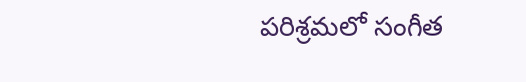పరిశ్రమలో సంగీత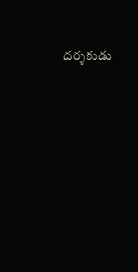దర్శకుడు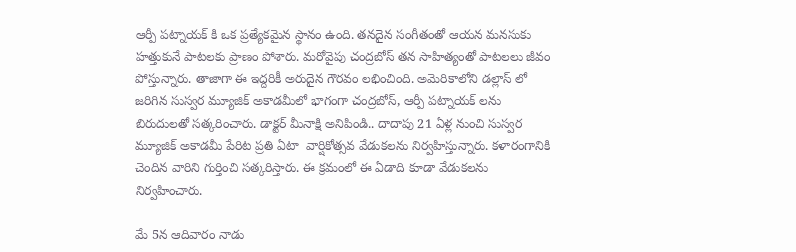ఆర్పీ పట్నాయక్ కి ఒక ప్రత్యేకమైన స్థానం ఉంది. తనదైన సంగీతంతో ఆయన మనసుకు హత్తుకునే పాటలకు ప్రాణం పోశారు. మరోవైపు చంద్రబోస్ తన సాహిత్యంతో పాటలలు జీవం పోస్తున్నారు. తాజాగా ఈ ఇద్దరికీ అరుదైన గౌరవం లభించింది. అమెరికాలోని డల్లాస్ లో జరిగిన సుస్వర మ్యూజిక్ అకాడమీలో భాగంగా చంద్రబోస్, ఆర్పీ పట్నాయక్ లను బిరుదులతో సత్కరించారు. డాక్టర్ మీనాక్షి అనిపిండి.. దాదాపు 21 ఏళ్ల నుంచి సుస్వర మ్యూజిక్ అకాడమీ పేరిట ప్రతి ఏటా  వార్షికోత్సవ వేడుకలను నిర్వహిస్తున్నారు. కళారంగానికి చెందిన వారిని గుర్తించి సత్కరిస్తారు. ఈ క్రమంలో ఈ ఏడాది కూడా వేడుకలను నిర్వహించారు.

మే 5న ఆదివారం నాడు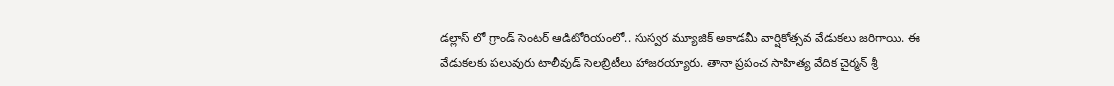డల్లాస్ లో గ్రాండ్ సెంటర్ ఆడిటోరియంలో.. సుస్వర మ్యూజిక్ అకాడమీ వార్షికోత్సవ వేడుకలు జరిగాయి. ఈ వేడుకలకు పలువురు టాలీవుడ్ సెలబ్రిటీలు హాజర‌య్యారు. తానా ప్రపంచ సాహిత్య వేదిక చైర్మన్ శ్రీ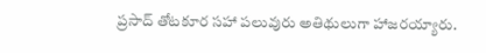ప్రసాద్ తోటకూర సహా పలువురు అతిథులుగా హాజరయ్యారు.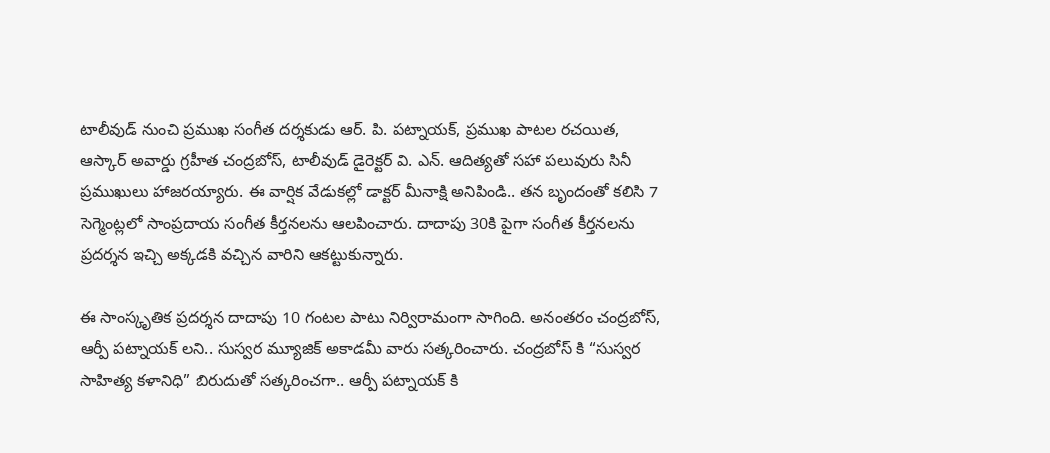టాలీవుడ్ నుంచి ప్రముఖ సంగీత దర్శకుడు ఆర్. పి. పట్నాయక్, ప్రముఖ పాటల రచయిత, ఆస్కార్‌ అవార్డు గ్రహీత చంద్రబోస్, టాలీవుడ్ డైరెక్ట‌ర్ వి. ఎన్‌. ఆదిత్య‌తో సహా పలువురు సినీ ప్రముఖులు హాజరయ్యారు. ఈ వార్షిక వేడుకల్లో డాక్టర్ మీనాక్షి అనిపిండి.. తన బృందంతో కలిసి 7 సెగ్మెంట్లలో సాంప్రదాయ సంగీత కీర్తనలను ఆలపించారు. దాదాపు 30కి పైగా సంగీత కీర్తనలను ప్రదర్శన ఇచ్చి అక్కడకి వచ్చిన వారిని ఆకట్టుకున్నారు.

ఈ సాంస్కృతిక ప్రదర్శన దాదాపు 10 గంటల పాటు నిర్విరామంగా సాగింది. అనంతరం చంద్రబోస్, ఆర్పీ పట్నాయక్ లని.. సుస్వర మ్యూజిక్ అకాడమీ వారు సత్కరించారు. చంద్రబోస్ కి “సుస్వర సాహిత్య కళానిధి” బిరుదుతో సత్కరించగా.. ఆర్పీ పట్నాయక్ కి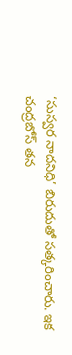‘సుస్వర నాదనిధి’ బిరుదుతో సత్కరించారు. ఇక చంద్రబోస్ తన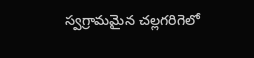స్వగ్రామమైన చల్లగరిగెలో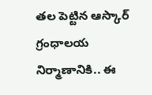తల పెట్టిన ఆస్కార్ గ్రంధాల‌య నిర్మాణానికి.. ఈ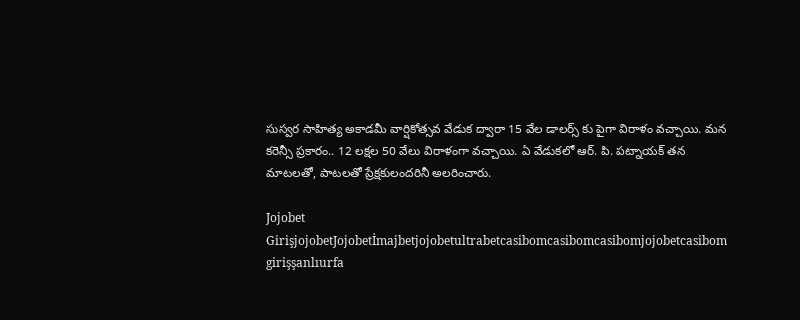సుస్వర సాహిత్య అకాడమీ వార్షికోత్సవ వేడుక ద్వారా 15 వేల డాల‌ర్స్ కు పైగా విరాళం వచ్చాయి. మన కరెన్సీ ప్రకారం.. 12 లక్షల 50 వేలు విరాళంగా వచ్చాయి. ఏ వేడుకలో ఆర్. పి. పట్నాయక్ త‌న మాట‌ల‌తో, పాట‌ల‌తో ప్రేక్ష‌కులంద‌రినీ అల‌రించారు.

Jojobet GirişjojobetJojobetİmajbetjojobetultrabetcasibomcasibomcasibomjojobetcasibom girişşanlıurfa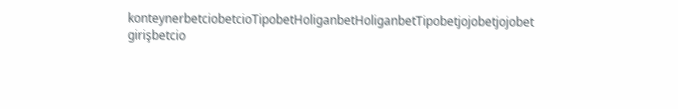konteynerbetciobetcioTipobetHoliganbetHoliganbetTipobetjojobetjojobet girişbetcio